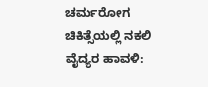ಚರ್ಮರೋಗ ಚಿಕಿತ್ಸೆಯಲ್ಲಿ ನಕಲಿ ವೈದ್ಯರ ಹಾವಳಿ: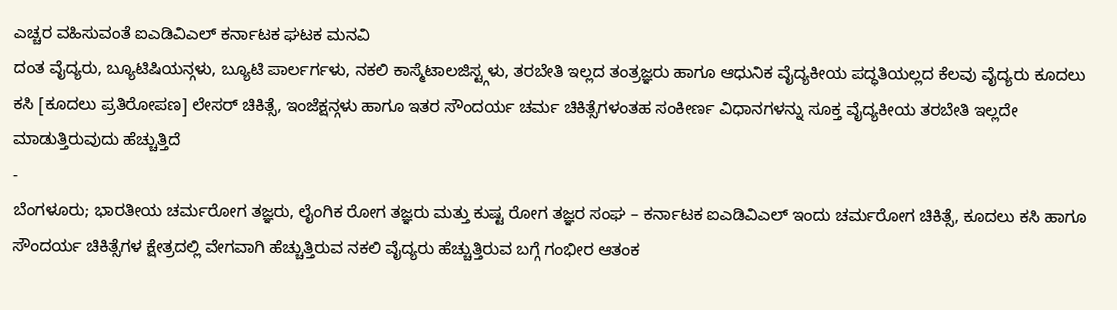ಎಚ್ಚರ ವಹಿಸುವಂತೆ ಐಎಡಿವಿಎಲ್ ಕರ್ನಾಟಕ ಘಟಕ ಮನವಿ
ದಂತ ವೈದ್ಯರು, ಬ್ಯೂಟಿಷಿಯನ್ಗಳು, ಬ್ಯೂಟಿ ಪಾರ್ಲರ್ಗಳು, ನಕಲಿ ಕಾಸ್ಮೆಟಾಲಜಿಸ್ಟ್ಗಳು, ತರಬೇತಿ ಇಲ್ಲದ ತಂತ್ರಜ್ಞರು ಹಾಗೂ ಆಧುನಿಕ ವೈದ್ಯಕೀಯ ಪದ್ಧತಿಯಲ್ಲದ ಕೆಲವು ವೈದ್ಯರು ಕೂದಲು ಕಸಿ [ಕೂದಲು ಪ್ರತಿರೋಪಣ] ಲೇಸರ್ ಚಿಕಿತ್ಸೆ, ಇಂಜೆಕ್ಷನ್ಗಳು ಹಾಗೂ ಇತರ ಸೌಂದರ್ಯ ಚರ್ಮ ಚಿಕಿತ್ಸೆಗಳಂತಹ ಸಂಕೀರ್ಣ ವಿಧಾನಗಳನ್ನು ಸೂಕ್ತ ವೈದ್ಯಕೀಯ ತರಬೇತಿ ಇಲ್ಲದೇ ಮಾಡುತ್ತಿರುವುದು ಹೆಚ್ಚುತ್ತಿದೆ
-
ಬೆಂಗಳೂರು; ಭಾರತೀಯ ಚರ್ಮರೋಗ ತಜ್ಞರು, ಲೈಂಗಿಕ ರೋಗ ತಜ್ಞರು ಮತ್ತು ಕುಷ್ಟ ರೋಗ ತಜ್ಞರ ಸಂಘ – ಕರ್ನಾಟಕ ಐಎಡಿವಿಎಲ್ ಇಂದು ಚರ್ಮರೋಗ ಚಿಕಿತ್ಸೆ, ಕೂದಲು ಕಸಿ ಹಾಗೂ ಸೌಂದರ್ಯ ಚಿಕಿತ್ಸೆಗಳ ಕ್ಷೇತ್ರದಲ್ಲಿ ವೇಗವಾಗಿ ಹೆಚ್ಚುತ್ತಿರುವ ನಕಲಿ ವೈದ್ಯರು ಹೆಚ್ಚುತ್ತಿರುವ ಬಗ್ಗೆ ಗಂಭೀರ ಆತಂಕ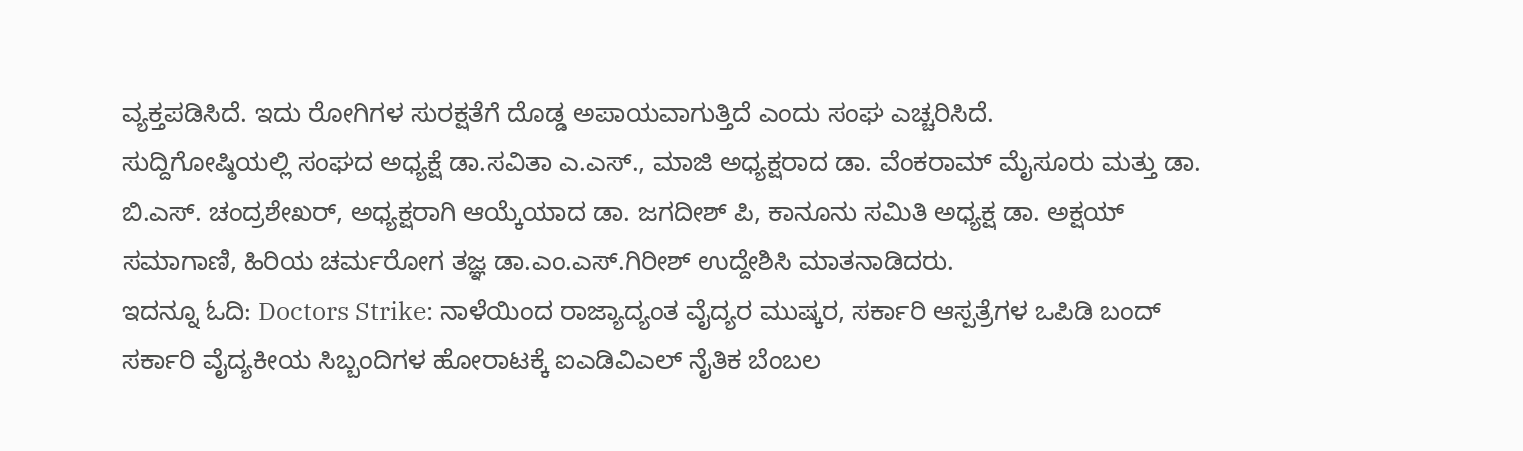ವ್ಯಕ್ತಪಡಿಸಿದೆ. ಇದು ರೋಗಿಗಳ ಸುರಕ್ಷತೆಗೆ ದೊಡ್ಡ ಅಪಾಯವಾಗುತ್ತಿದೆ ಎಂದು ಸಂಘ ಎಚ್ಚರಿಸಿದೆ.
ಸುದ್ದಿಗೋಷ್ಠಿಯಲ್ಲಿ ಸಂಘದ ಅಧ್ಯಕ್ಷೆ ಡಾ.ಸವಿತಾ ಎ.ಎಸ್., ಮಾಜಿ ಅಧ್ಯಕ್ಷರಾದ ಡಾ. ವೆಂಕರಾಮ್ ಮೈಸೂರು ಮತ್ತು ಡಾ. ಬಿ.ಎಸ್. ಚಂದ್ರಶೇಖರ್, ಅಧ್ಯಕ್ಷರಾಗಿ ಆಯ್ಕೆಯಾದ ಡಾ. ಜಗದೀಶ್ ಪಿ, ಕಾನೂನು ಸಮಿತಿ ಅಧ್ಯಕ್ಷ ಡಾ. ಅಕ್ಷಯ್ ಸಮಾಗಾಣಿ, ಹಿರಿಯ ಚರ್ಮರೋಗ ತಜ್ಞ ಡಾ.ಎಂ.ಎಸ್.ಗಿರೀಶ್ ಉದ್ದೇಶಿಸಿ ಮಾತನಾಡಿದರು.
ಇದನ್ನೂ ಓದಿ: Doctors Strike: ನಾಳೆಯಿಂದ ರಾಜ್ಯಾದ್ಯಂತ ವೈದ್ಯರ ಮುಷ್ಕರ, ಸರ್ಕಾರಿ ಆಸ್ಪತ್ರೆಗಳ ಒಪಿಡಿ ಬಂದ್
ಸರ್ಕಾರಿ ವೈದ್ಯಕೀಯ ಸಿಬ್ಬಂದಿಗಳ ಹೋರಾಟಕ್ಕೆ ಐಎಡಿವಿಎಲ್ ನೈತಿಕ ಬೆಂಬಲ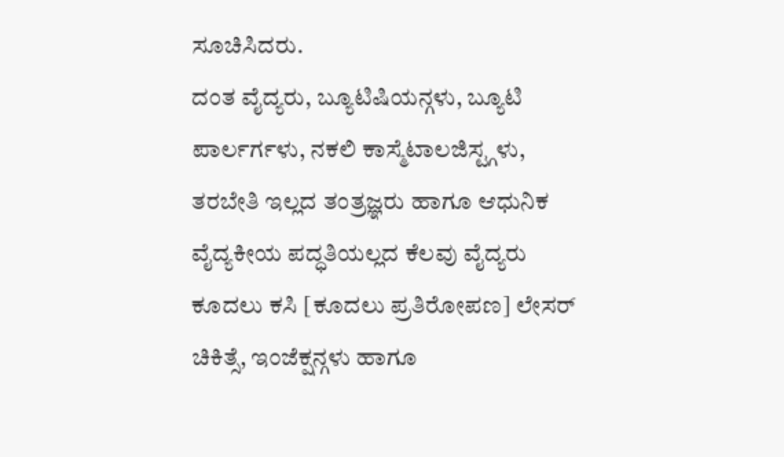ಸೂಚಿಸಿದರು.
ದಂತ ವೈದ್ಯರು, ಬ್ಯೂಟಿಷಿಯನ್ಗಳು, ಬ್ಯೂಟಿ ಪಾರ್ಲರ್ಗಳು, ನಕಲಿ ಕಾಸ್ಮೆಟಾಲಜಿಸ್ಟ್ಗಳು, ತರಬೇತಿ ಇಲ್ಲದ ತಂತ್ರಜ್ಞರು ಹಾಗೂ ಆಧುನಿಕ ವೈದ್ಯಕೀಯ ಪದ್ಧತಿಯಲ್ಲದ ಕೆಲವು ವೈದ್ಯರು ಕೂದಲು ಕಸಿ [ಕೂದಲು ಪ್ರತಿರೋಪಣ] ಲೇಸರ್ ಚಿಕಿತ್ಸೆ, ಇಂಜೆಕ್ಷನ್ಗಳು ಹಾಗೂ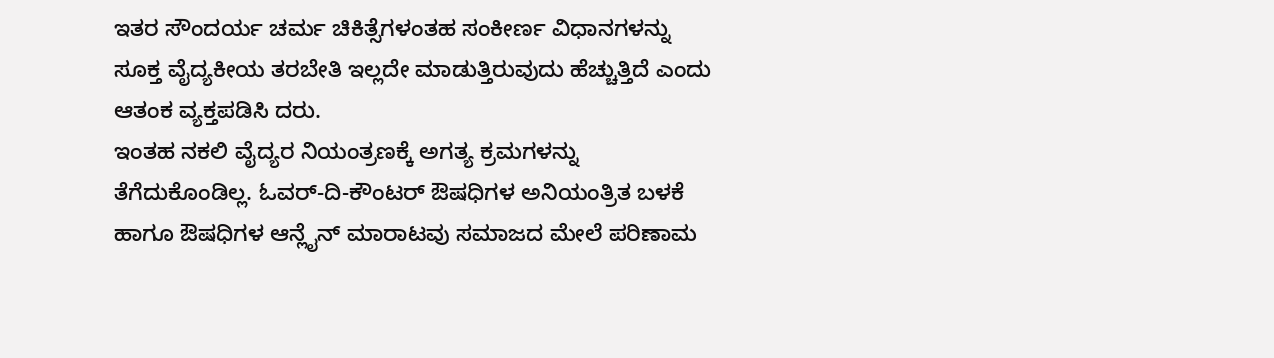ಇತರ ಸೌಂದರ್ಯ ಚರ್ಮ ಚಿಕಿತ್ಸೆಗಳಂತಹ ಸಂಕೀರ್ಣ ವಿಧಾನಗಳನ್ನು ಸೂಕ್ತ ವೈದ್ಯಕೀಯ ತರಬೇತಿ ಇಲ್ಲದೇ ಮಾಡುತ್ತಿರುವುದು ಹೆಚ್ಚುತ್ತಿದೆ ಎಂದು ಆತಂಕ ವ್ಯಕ್ತಪಡಿಸಿ ದರು.
ಇಂತಹ ನಕಲಿ ವೈದ್ಯರ ನಿಯಂತ್ರಣಕ್ಕೆ ಅಗತ್ಯ ಕ್ರಮಗಳನ್ನು ತೆಗೆದುಕೊಂಡಿಲ್ಲ. ಓವರ್-ದಿ-ಕೌಂಟರ್ ಔಷಧಿಗಳ ಅನಿಯಂತ್ರಿತ ಬಳಕೆ ಹಾಗೂ ಔಷಧಿಗಳ ಆನ್ಲೈನ್ ಮಾರಾಟವು ಸಮಾಜದ ಮೇಲೆ ಪರಿಣಾಮ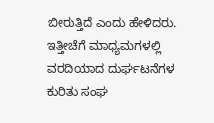ಬೀರುತ್ತಿದೆ ಎಂದು ಹೇಳಿದರು.
ಇತ್ತೀಚೆಗೆ ಮಾಧ್ಯಮಗಳಲ್ಲಿ ವರದಿಯಾದ ದುರ್ಘಟನೆಗಳ ಕುರಿತು ಸಂಘ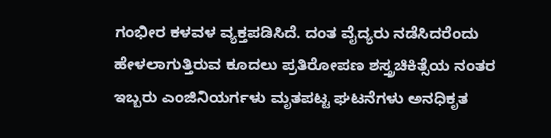ಗಂಭೀರ ಕಳವಳ ವ್ಯಕ್ತಪಡಿಸಿದೆ. ದಂತ ವೈದ್ಯರು ನಡೆಸಿದರೆಂದು ಹೇಳಲಾಗುತ್ತಿರುವ ಕೂದಲು ಪ್ರತಿರೋಪಣ ಶಸ್ತ್ರಚಿಕಿತ್ಸೆಯ ನಂತರ ಇಬ್ಬರು ಎಂಜಿನಿಯರ್ಗಳು ಮೃತಪಟ್ಟ ಘಟನೆಗಳು ಅನಧಿಕೃತ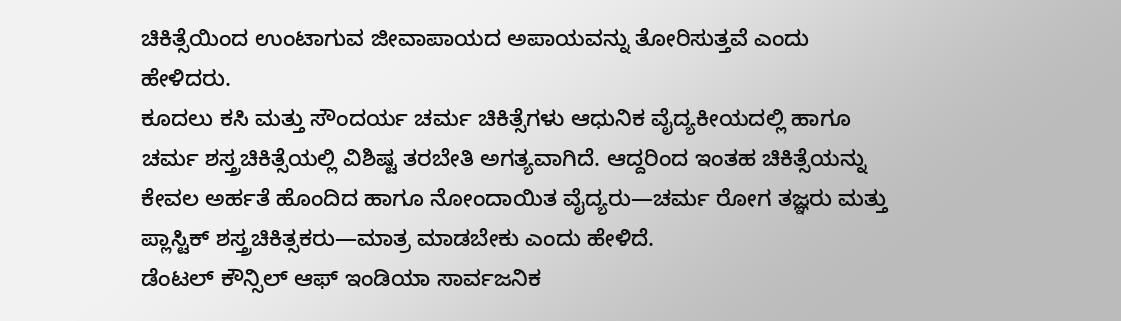ಚಿಕಿತ್ಸೆಯಿಂದ ಉಂಟಾಗುವ ಜೀವಾಪಾಯದ ಅಪಾಯವನ್ನು ತೋರಿಸುತ್ತವೆ ಎಂದು ಹೇಳಿದರು.
ಕೂದಲು ಕಸಿ ಮತ್ತು ಸೌಂದರ್ಯ ಚರ್ಮ ಚಿಕಿತ್ಸೆಗಳು ಆಧುನಿಕ ವೈದ್ಯಕೀಯದಲ್ಲಿ ಹಾಗೂ ಚರ್ಮ ಶಸ್ತ್ರಚಿಕಿತ್ಸೆಯಲ್ಲಿ ವಿಶಿಷ್ಟ ತರಬೇತಿ ಅಗತ್ಯವಾಗಿದೆ. ಆದ್ದರಿಂದ ಇಂತಹ ಚಿಕಿತ್ಸೆಯನ್ನು ಕೇವಲ ಅರ್ಹತೆ ಹೊಂದಿದ ಹಾಗೂ ನೋಂದಾಯಿತ ವೈದ್ಯರು—ಚರ್ಮ ರೋಗ ತಜ್ಞರು ಮತ್ತು ಪ್ಲಾಸ್ಟಿಕ್ ಶಸ್ತ್ರಚಿಕಿತ್ಸಕರು—ಮಾತ್ರ ಮಾಡಬೇಕು ಎಂದು ಹೇಳಿದೆ.
ಡೆಂಟಲ್ ಕೌನ್ಸಿಲ್ ಆಫ್ ಇಂಡಿಯಾ ಸಾರ್ವಜನಿಕ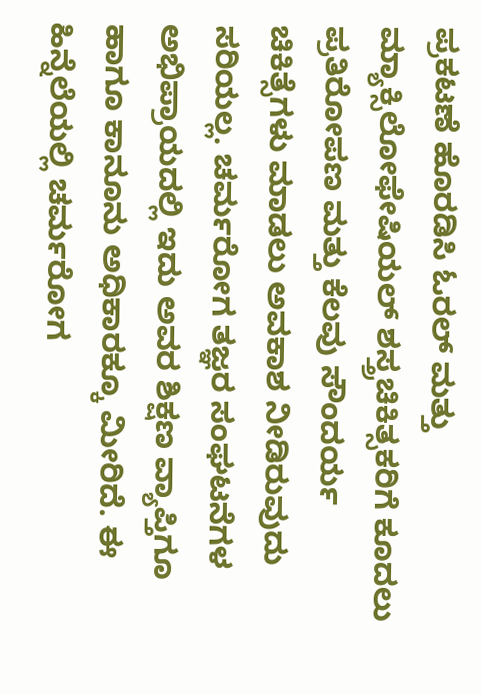ಪ್ರಕಟಣೆ ಹೊರಡಿಸಿ ಓರಲ್ ಮತ್ತು ಮ್ಯಾಕ್ಸಿಲೋಫೇಷಿಯಲ್ ಶಸ್ತ್ರಚಿಕಿತ್ಸಕರಿಗೆ ಕೂದಲು ಪ್ರತಿರೋಪಣ ಮತ್ತು ಕೆಲವು ಸೌಂದರ್ಯ ಚಿಕಿತ್ಸೆಗಳು ಮಾಡಲು ಅವಕಾಶ ನೀಡಿರುವುದು ಸರಿಯಲ್ಲ. ಚರ್ಮರೋಗ ತಜ್ಞರ ಸಂಘಟನೆಗಳ ಅಭಿಪ್ರಾಯದಲ್ಲಿ ಇದು ಅವರ ಶಿಕ್ಷಣ ವ್ಯಾಪ್ತಿಗೂ ಹಾಗೂ ಕಾನೂನು ಅಧಿಕಾರಕ್ಕೂ ಮೀರಿದೆ. ಈ ಹಿನ್ನೆಲೆಯಲ್ಲಿ ಚರ್ಮರೋಗ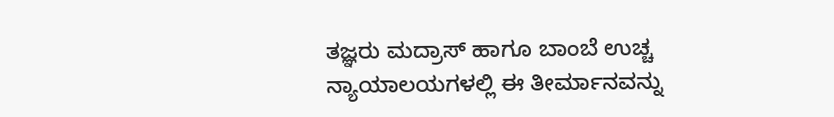ತಜ್ಞರು ಮದ್ರಾಸ್ ಹಾಗೂ ಬಾಂಬೆ ಉಚ್ಚ ನ್ಯಾಯಾಲಯಗಳಲ್ಲಿ ಈ ತೀರ್ಮಾನವನ್ನು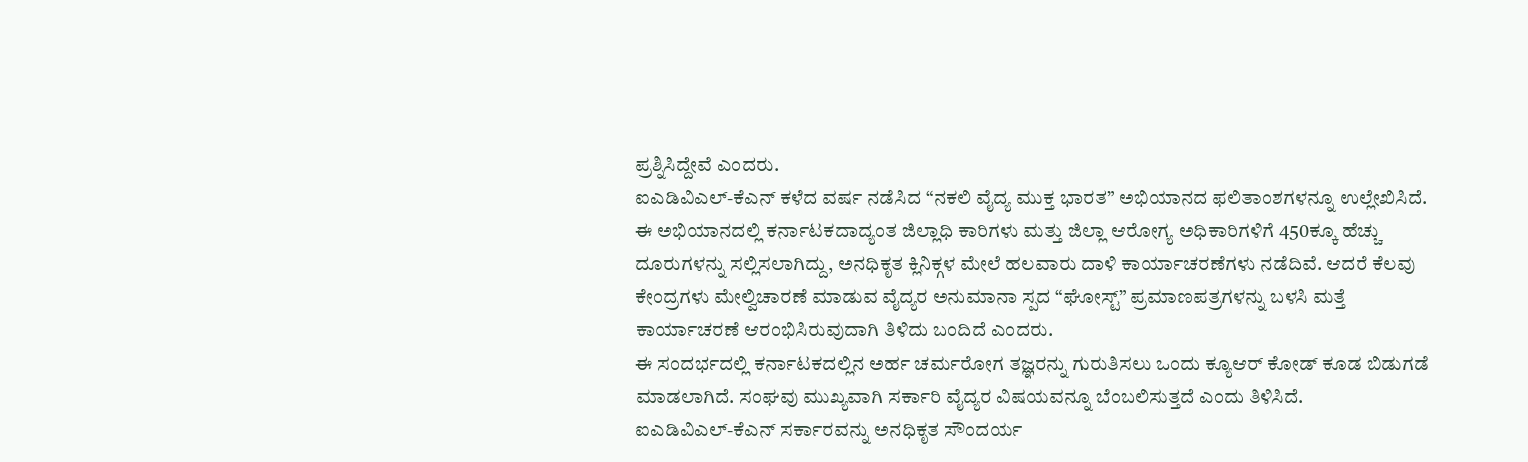ಪ್ರಶ್ನಿಸಿದ್ದೇವೆ ಎಂದರು.
ಐಎಡಿವಿಎಲ್-ಕೆಎನ್ ಕಳೆದ ವರ್ಷ ನಡೆಸಿದ “ನಕಲಿ ವೈದ್ಯ ಮುಕ್ತ ಭಾರತ” ಅಭಿಯಾನದ ಫಲಿತಾಂಶಗಳನ್ನೂ ಉಲ್ಲೇಖಿಸಿದೆ. ಈ ಅಭಿಯಾನದಲ್ಲಿ ಕರ್ನಾಟಕದಾದ್ಯಂತ ಜಿಲ್ಲಾಧಿ ಕಾರಿಗಳು ಮತ್ತು ಜಿಲ್ಲಾ ಆರೋಗ್ಯ ಅಧಿಕಾರಿಗಳಿಗೆ 450ಕ್ಕೂ ಹೆಚ್ಚು ದೂರುಗಳನ್ನು ಸಲ್ಲಿಸಲಾಗಿದ್ದು, ಅನಧಿಕೃತ ಕ್ಲಿನಿಕ್ಗಳ ಮೇಲೆ ಹಲವಾರು ದಾಳಿ ಕಾರ್ಯಾಚರಣೆಗಳು ನಡೆದಿವೆ. ಆದರೆ ಕೆಲವು ಕೇಂದ್ರಗಳು ಮೇಲ್ವಿಚಾರಣೆ ಮಾಡುವ ವೈದ್ಯರ ಅನುಮಾನಾ ಸ್ಪದ “ಘೋಸ್ಟ್” ಪ್ರಮಾಣಪತ್ರಗಳನ್ನು ಬಳಸಿ ಮತ್ತೆ ಕಾರ್ಯಾಚರಣೆ ಆರಂಭಿಸಿರುವುದಾಗಿ ತಿಳಿದು ಬಂದಿದೆ ಎಂದರು.
ಈ ಸಂದರ್ಭದಲ್ಲಿ ಕರ್ನಾಟಕದಲ್ಲಿನ ಅರ್ಹ ಚರ್ಮರೋಗ ತಜ್ಞರನ್ನು ಗುರುತಿಸಲು ಒಂದು ಕ್ಯೂಆರ್ ಕೋಡ್ ಕೂಡ ಬಿಡುಗಡೆ ಮಾಡಲಾಗಿದೆ. ಸಂಘವು ಮುಖ್ಯವಾಗಿ ಸರ್ಕಾರಿ ವೈದ್ಯರ ವಿಷಯವನ್ನೂ ಬೆಂಬಲಿಸುತ್ತದೆ ಎಂದು ತಿಳಿಸಿದೆ.
ಐಎಡಿವಿಎಲ್-ಕೆಎನ್ ಸರ್ಕಾರವನ್ನು ಅನಧಿಕೃತ ಸೌಂದರ್ಯ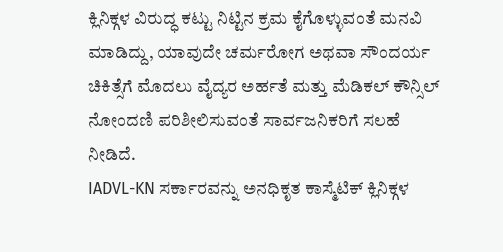ಕ್ಲಿನಿಕ್ಗಳ ವಿರುದ್ಧ ಕಟ್ಟು ನಿಟ್ಟಿನ ಕ್ರಮ ಕೈಗೊಳ್ಳುವಂತೆ ಮನವಿ ಮಾಡಿದ್ದು, ಯಾವುದೇ ಚರ್ಮರೋಗ ಅಥವಾ ಸೌಂದರ್ಯ ಚಿಕಿತ್ಸೆಗೆ ಮೊದಲು ವೈದ್ಯರ ಅರ್ಹತೆ ಮತ್ತು ಮೆಡಿಕಲ್ ಕೌನ್ಸಿಲ್ ನೋಂದಣಿ ಪರಿಶೀಲಿಸುವಂತೆ ಸಾರ್ವಜನಿಕರಿಗೆ ಸಲಹೆ ನೀಡಿದೆ.
IADVL-KN ಸರ್ಕಾರವನ್ನು ಅನಧಿಕೃತ ಕಾಸ್ಮೆಟಿಕ್ ಕ್ಲಿನಿಕ್ಗಳ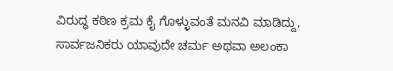ವಿರುದ್ಧ ಕಠಿಣ ಕ್ರಮ ಕೈ ಗೊಳ್ಳುವಂತೆ ಮನವಿ ಮಾಡಿದ್ದು, ಸಾರ್ವಜನಿಕರು ಯಾವುದೇ ಚರ್ಮ ಅಥವಾ ಅಲಂಕಾ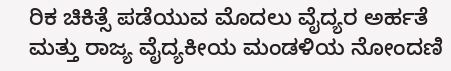ರಿಕ ಚಿಕಿತ್ಸೆ ಪಡೆಯುವ ಮೊದಲು ವೈದ್ಯರ ಅರ್ಹತೆ ಮತ್ತು ರಾಜ್ಯ ವೈದ್ಯಕೀಯ ಮಂಡಳಿಯ ನೋಂದಣಿ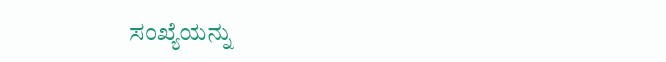ಸಂಖ್ಯೆಯನ್ನು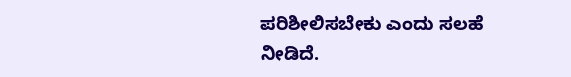ಪರಿಶೀಲಿಸಬೇಕು ಎಂದು ಸಲಹೆ ನೀಡಿದೆ.